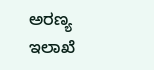ಅರಣ್ಯ ಇಲಾಖೆ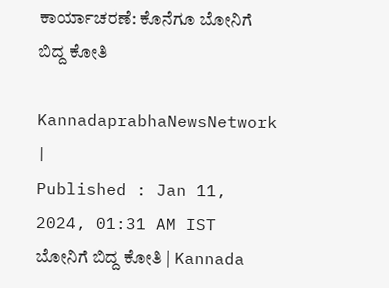ಕಾರ್ಯಾಚರಣೆ: ಕೊನೆಗೂ ಬೋನಿಗೆ ಬಿದ್ದ ಕೋತಿ

KannadaprabhaNewsNetwork |
Published : Jan 11, 2024, 01:31 AM IST
ಬೋನಿಗೆ ಬಿದ್ದ ಕೋತಿ | Kannada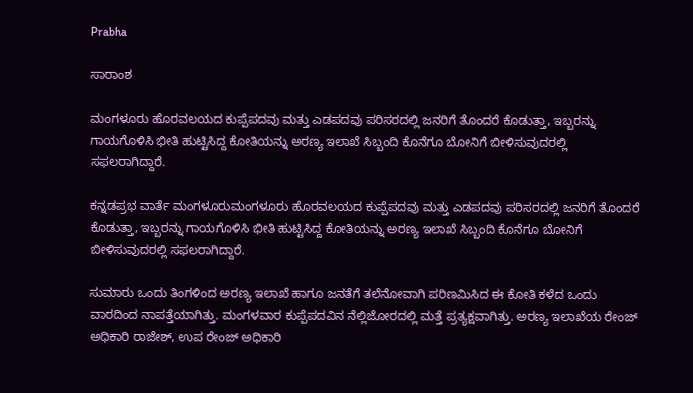Prabha

ಸಾರಾಂಶ

ಮಂಗಳೂರು ಹೊರವಲಯದ ಕುಪ್ಪೆಪದವು ಮತ್ತು ಎಡಪದವು ಪರಿಸರದಲ್ಲಿ ಜನರಿಗೆ ತೊಂದರೆ ಕೊಡುತ್ತಾ, ಇಬ್ಬರನ್ನು ಗಾಯಗೊಳಿಸಿ ಭೀತಿ ಹುಟ್ಟಿಸಿದ್ದ ಕೋತಿಯನ್ನು ಅರಣ್ಯ ಇಲಾಖೆ ಸಿಬ್ಬಂದಿ ಕೊನೆಗೂ ಬೋನಿಗೆ ಬೀಳಿಸುವುದರಲ್ಲಿ ಸಫಲರಾಗಿದ್ದಾರೆ.

ಕನ್ನಡಪ್ರಭ ವಾರ್ತೆ ಮಂಗಳೂರುಮಂಗಳೂರು ಹೊರವಲಯದ ಕುಪ್ಪೆಪದವು ಮತ್ತು ಎಡಪದವು ಪರಿಸರದಲ್ಲಿ ಜನರಿಗೆ ತೊಂದರೆ ಕೊಡುತ್ತಾ, ಇಬ್ಬರನ್ನು ಗಾಯಗೊಳಿಸಿ ಭೀತಿ ಹುಟ್ಟಿಸಿದ್ದ ಕೋತಿಯನ್ನು ಅರಣ್ಯ ಇಲಾಖೆ ಸಿಬ್ಬಂದಿ ಕೊನೆಗೂ ಬೋನಿಗೆ ಬೀಳಿಸುವುದರಲ್ಲಿ ಸಫಲರಾಗಿದ್ದಾರೆ.

ಸುಮಾರು ಒಂದು ತಿಂಗಳಿಂದ ಅರಣ್ಯ ಇಲಾಖೆ ಹಾಗೂ ಜನತೆಗೆ ತಲೆನೋವಾಗಿ ಪರಿಣಮಿಸಿದ ಈ ಕೋತಿ ಕಳೆದ ಒಂದು ವಾರದಿಂದ ನಾಪತ್ತೆಯಾಗಿತ್ತು. ಮಂಗಳವಾರ ಕುಪ್ಪೆಪದವಿನ ನೆಲ್ಲಿಜೋರದಲ್ಲಿ ಮತ್ತೆ ಪ್ರತ್ಯಕ್ಷವಾಗಿತ್ತು. ಅರಣ್ಯ ಇಲಾಖೆಯ ರೇಂಜ್‌ ಅಧಿಕಾರಿ ರಾಜೇಶ್‌, ಉಪ ರೇಂಜ್‌ ಅಧಿಕಾರಿ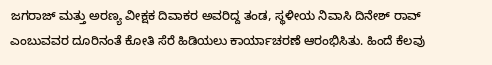ಜಗರಾಜ್‌ ಮತ್ತು ಅರಣ್ಯ ವೀಕ್ಷಕ ದಿವಾಕರ ಅವರಿದ್ದ ತಂಡ, ಸ್ಥಳೀಯ ನಿವಾಸಿ ದಿನೇಶ್‌ ರಾವ್‌ ಎಂಬುವವರ ದೂರಿನಂತೆ ಕೋತಿ ಸೆರೆ ಹಿಡಿಯಲು ಕಾರ್ಯಾಚರಣೆ ಆರಂಭಿಸಿತು. ಹಿಂದೆ ಕೆಲವು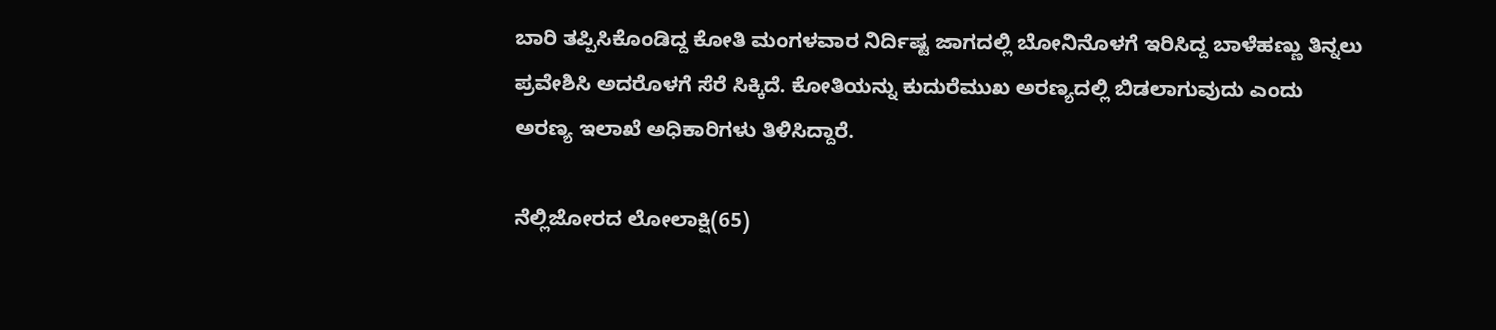ಬಾರಿ ತಪ್ಪಿಸಿಕೊಂಡಿದ್ದ ಕೋತಿ ಮಂಗಳವಾರ ನಿರ್ದಿಷ್ಟ ಜಾಗದಲ್ಲಿ ಬೋನಿನೊಳಗೆ ಇರಿಸಿದ್ದ ಬಾಳೆಹಣ್ಣು ತಿನ್ನಲು ಪ್ರವೇಶಿಸಿ ಅದರೊಳಗೆ ಸೆರೆ ಸಿಕ್ಕಿದೆ. ಕೋತಿಯನ್ನು ಕುದುರೆಮುಖ ಅರಣ್ಯದಲ್ಲಿ ಬಿಡಲಾಗುವುದು ಎಂದು ಅರಣ್ಯ ಇಲಾಖೆ ಅಧಿಕಾರಿಗಳು ತಿಳಿಸಿದ್ದಾರೆ.

ನೆಲ್ಲಿಜೋರದ ಲೋಲಾಕ್ಷಿ(65)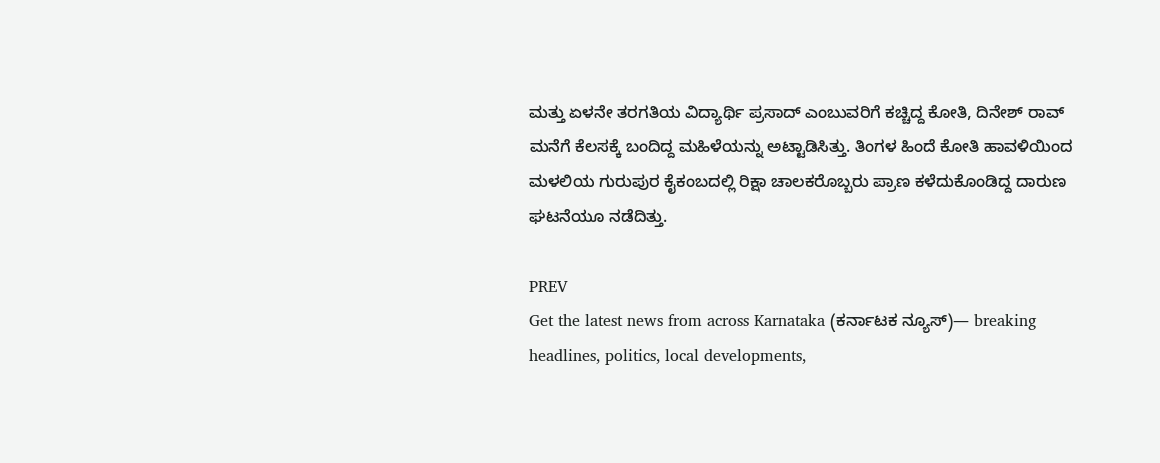ಮತ್ತು ಏಳನೇ ತರಗತಿಯ ವಿದ್ಯಾರ್ಥಿ ಪ್ರಸಾದ್‌ ಎಂಬುವರಿಗೆ ಕಚ್ಚಿದ್ದ ಕೋತಿ, ದಿನೇಶ್‌ ರಾವ್‌ ಮನೆಗೆ ಕೆಲಸಕ್ಕೆ ಬಂದಿದ್ದ ಮಹಿಳೆಯನ್ನು ಅಟ್ಟಾಡಿಸಿತ್ತು. ತಿಂಗಳ ಹಿಂದೆ ಕೋತಿ ಹಾವಳಿಯಿಂದ ಮಳಲಿಯ ಗುರುಪುರ ಕೈಕಂಬದಲ್ಲಿ ರಿಕ್ಷಾ ಚಾಲಕರೊಬ್ಬರು ಪ್ರಾಣ ಕಳೆದುಕೊಂಡಿದ್ದ ದಾರುಣ ಘಟನೆಯೂ ನಡೆದಿತ್ತು.

PREV
Get the latest news from across Karnataka (ಕರ್ನಾಟಕ ನ್ಯೂಸ್)— breaking headlines, politics, local developments,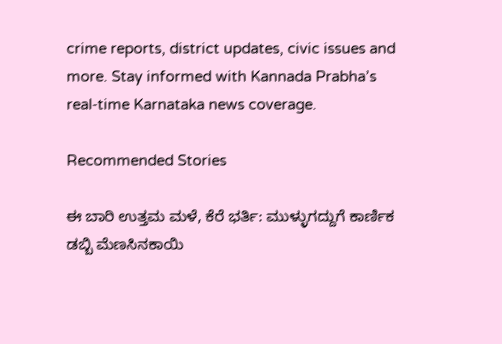crime reports, district updates, civic issues and more. Stay informed with Kannada Prabha’s real‑time Karnataka news coverage.

Recommended Stories

ಈ ಬಾರಿ ಉತ್ತಮ ಮಳೆ, ಕೆರೆ ಭರ್ತಿ: ಮುಳ್ಳುಗದ್ದುಗೆ ಕಾರ್ಣಿಕ
ಡಬ್ಬಿ ಮೆಣಸಿನಕಾಯಿ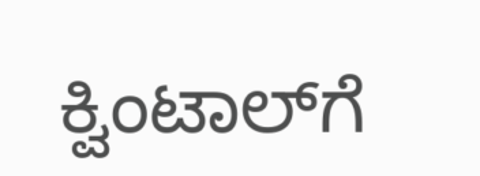ಕ್ವಿಂಟಾಲ್‌ಗೆ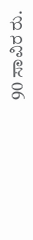90 ಸಾವಿರ ರು.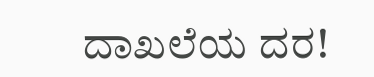ದಾಖಲೆಯ ದರ!